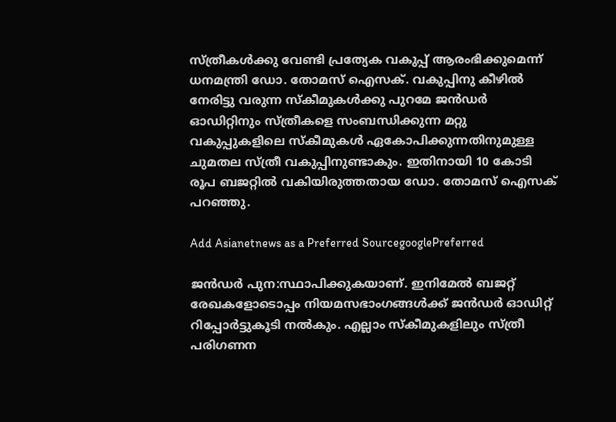സ്‍ത്രീകള്‍ക്കു വേണ്ടി പ്രത്യേക വകുപ്പ് ആരംഭിക്കുമെന്ന് ധനമന്ത്രി ഡോ. തോമസ് ഐസക്. വകുപ്പിനു കീഴില്‍ നേരിട്ടു വരുന്ന സ്‍കീമുകള്‍ക്കു പുറമേ ജന്‍ഡര്‍ ഓഡിറ്റിനും സ്‍ത്രീകളെ സംബന്ധിക്കുന്ന മറ്റു വകുപ്പുകളിലെ സ്‍കീമുകള്‍‌ ഏകോപിക്കുന്നതിനുമുള്ള ചുമതല സ്‍ത്രീ വകുപ്പിനുണ്ടാകും. ഇതിനായി 10 കോടി രൂപ ബജറ്റില്‍ വകിയിരുത്തതായ ഡോ. തോമസ് ഐസക് പറഞ്ഞു.

Add Asianetnews as a Preferred SourcegooglePreferred

ജന്‍ഡര്‍ പുന:സ്ഥാപിക്കുകയാണ്. ഇനിമേല്‍ ബജറ്റ് രേഖകളോടൊപ്പം നിയമസഭാംഗങ്ങള്‍ക്ക് ജന്‍ഡര്‍ ഓഡിറ്റ് റിപ്പോര്‍ട്ടുകൂടി നല്‍കും. എല്ലാം സ്‍കീമുകളിലും സ്‍ത്രീ പരിഗണന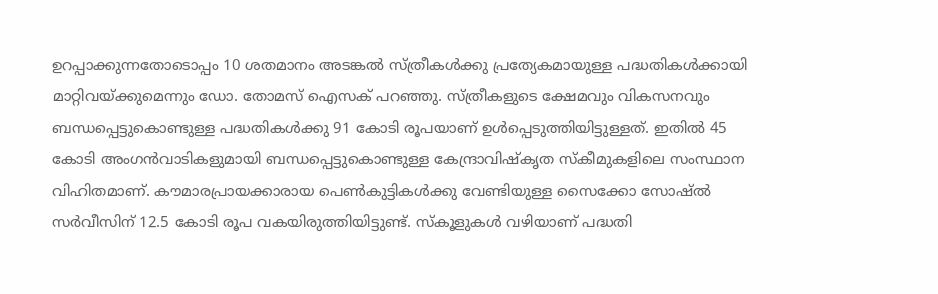ഉറപ്പാക്കുന്നതോടൊപ്പം 10 ശതമാനം അടങ്കല്‍ സ്‍ത്രീകള്‍ക്കു പ്രത്യേകമായുള്ള പദ്ധതികള്‍ക്കായി മാറ്റിവയ്‍ക്കുമെന്നും ഡോ. തോമസ് ഐസക് പറഞ്ഞു. സ്‍ത്രീകളുടെ ക്ഷേമവും വികസനവും ബന്ധപ്പെട്ടുകൊണ്ടുള്ള പദ്ധതികള്‍ക്കു 91 കോടി രൂപയാണ് ഉള്‍പ്പെടുത്തിയിട്ടുള്ളത്. ഇതില്‍ 45 കോടി അംഗന്‍വാടികളുമായി ബന്ധപ്പെട്ടുകൊണ്ടുള്ള കേന്ദ്രാവിഷ്‍കൃത സ്‍കീമുകളിലെ സംസ്ഥാന വിഹിതമാണ്. കൗമാരപ്രായക്കാരായ പെണ്‍കുട്ടികള്‍ക്കു വേണ്ടിയുള്ള സൈക്കോ സോഷ്ല്‍ സര്‍വീസിന് 12.5 കോടി രൂപ വകയിരുത്തിയിട്ടുണ്ട്. സ്‍കൂളുകള്‍ വഴിയാണ് പദ്ധതി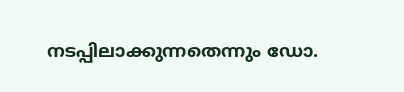നടപ്പിലാക്കുന്നതെന്നും ഡോ.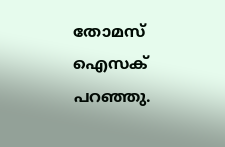തോമസ് ഐസക് പറഞ്ഞു.